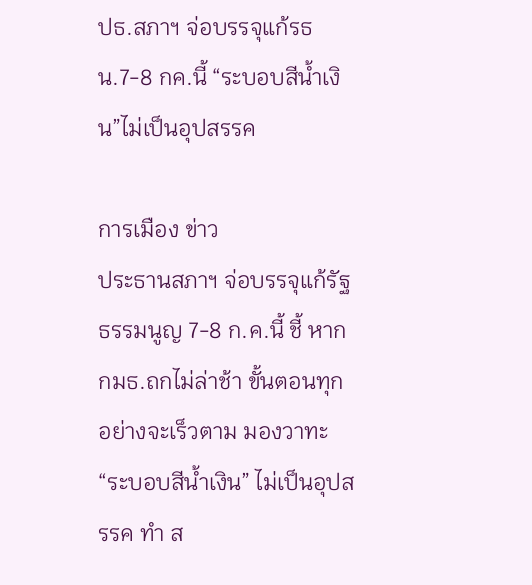ปธ.สภาฯ จ่อบรรจุแก้รธน.7-8 กค.นี้ “ระบอบสีน้ำเงิน”ไม่เป็นอุปสรรค

การเมือง ข่าว
ประธานสภาฯ จ่อบรรจุแก้รัฐธรรมนูญ 7-8 ก.ค.นี้ ชี้ หาก กมธ.ถกไม่ล่าช้า ขั้นตอนทุกอย่างจะเร็วตาม มองวาทะ “ระบอบสีน้ำเงิน” ไม่เป็นอุปสรรค ทำ ส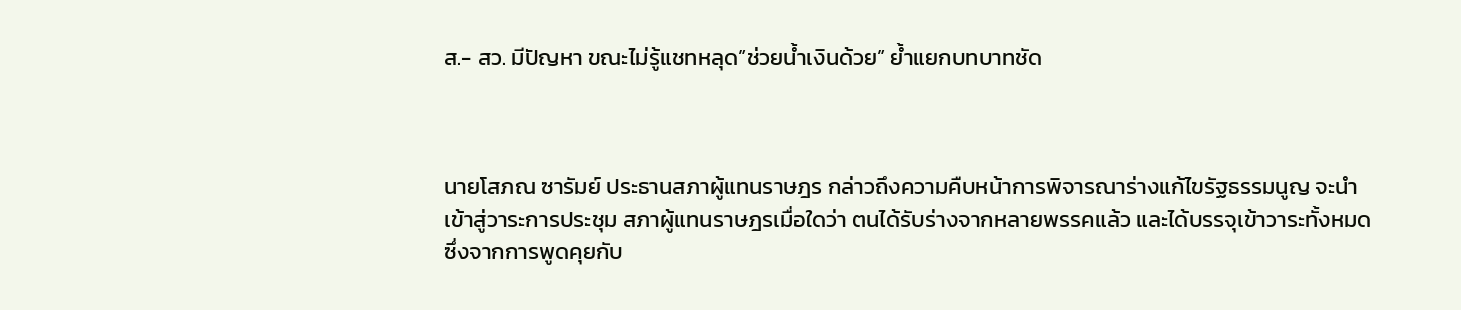ส.- สว. มีปัญหา ขณะไม่รู้แชทหลุด”ช่วยน้ำเงินด้วย” ย้ำแยกบทบาทชัด



นายโสภณ ซารัมย์ ประธานสภาผู้แทนราษฎร กล่าวถึงความคืบหน้าการพิจารณาร่างแก้ไขรัฐธรรมนูญ จะนำเข้าสู่วาระการประชุม สภาผู้แทนราษฎรเมื่อใดว่า ตนได้รับร่างจากหลายพรรคแล้ว และได้บรรจุเข้าวาระทั้งหมด ซึ่งจากการพูดคุยกับ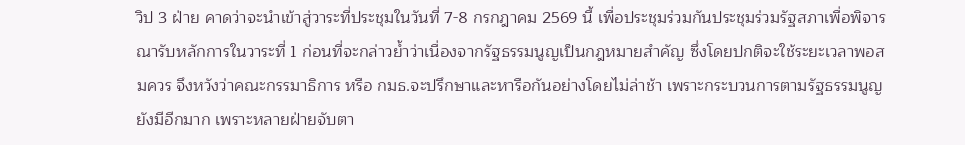วิป 3 ฝ่าย คาดว่าจะนำเข้าสู่วาระที่ประชุมในวันที่ 7-8 กรกฎาคม 2569 นี้ เพื่อประชุมร่วมกันประชุมร่วมรัฐสภาเพื่อพิจารณารับหลักการในวาระที่ 1 ก่อนที่จะกล่าวย้ำว่าเนื่องจากรัฐธรรมนูญเป็นกฎหมายสำคัญ ซึ่งโดยปกติจะใช้ระยะเวลาพอสมควร จึงหวังว่าคณะกรรมาธิการ หรือ กมธ.จะปรึกษาและหารือกันอย่างโดยไม่ล่าช้า เพราะกระบวนการตามรัฐธรรมนูญยังมีอีกมาก เพราะหลายฝ่ายจับตา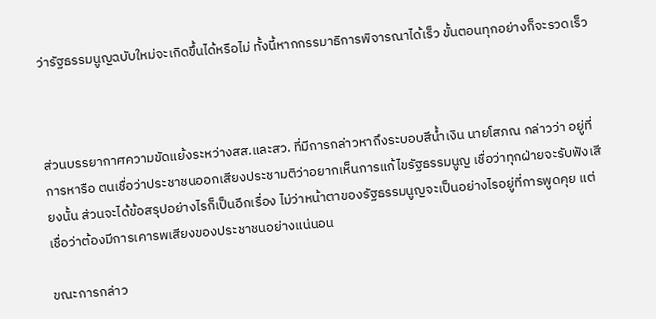ว่ารัฐธรรมนูญฉบับใหม่จะเกิดขึ้นได้หรือไม่ ทั้งนี้หากกรรมาธิการพิจารณาได้เร็ว ขั้นตอนทุกอย่างก็จะรวดเร็ว



ส่วนบรรยากาศความขัดแย้งระหว่างสส.และสว. ที่มีการกล่าวหาถึงระบอบสีน้ำเงิน นายโสภณ กล่าวว่า อยู่ที่การหารือ ตนเชื่อว่าประชาชนออกเสียงประชามติว่าอยากเห็นการแก้ไขรัฐธรรมนูญ เชื่อว่าทุกฝ่ายจะรับฟังเสียงนั้น ส่วนจะได้ข้อสรุปอย่างไรก็เป็นอีกเรื่อง ไม่ว่าหน้าตาของรัฐธรรมนูญจะเป็นอย่างไรอยู่ที่การพูดคุย แต่เชื่อว่าต้องมีการเคารพเสียงของประชาชนอย่างแน่นอน

ขณะการกล่าว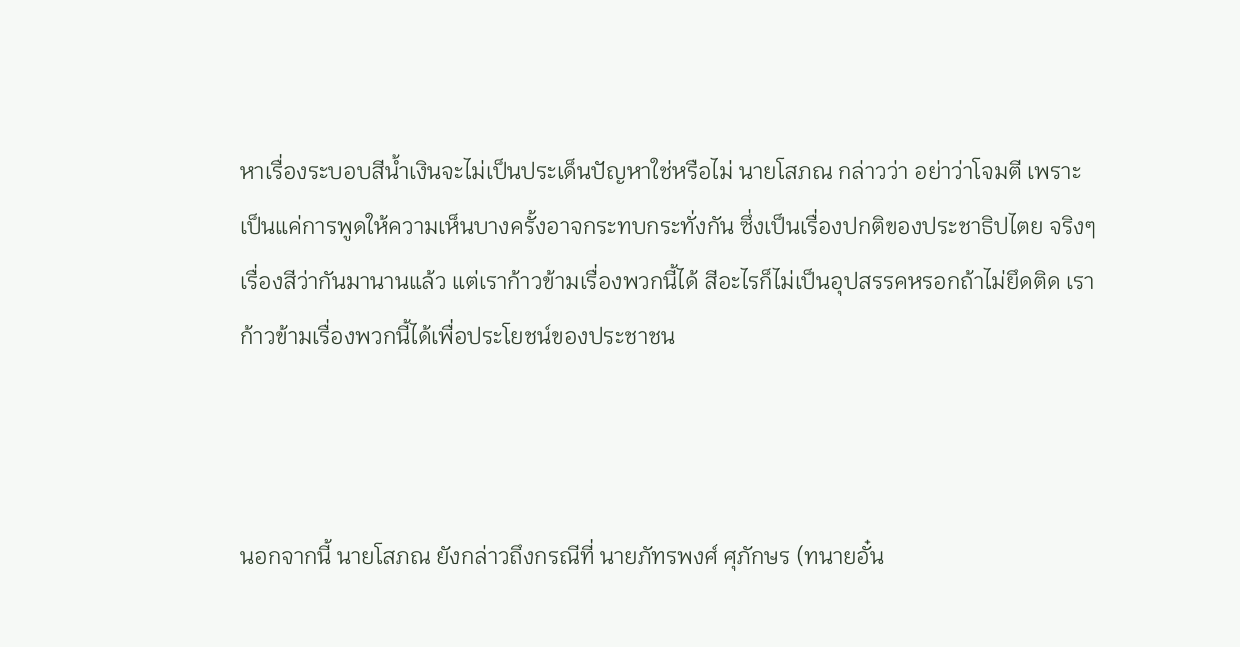หาเรื่องระบอบสีน้ำเงินจะไม่เป็นประเด็นปัญหาใช่หรือไม่ นายโสภณ กล่าวว่า อย่าว่าโจมตี เพราะเป็นแค่การพูดให้ความเห็นบางครั้งอาจกระทบกระทั่งกัน ซึ่งเป็นเรื่องปกติของประชาธิปไตย จริงๆเรื่องสีว่ากันมานานแล้ว แต่เราก้าวข้ามเรื่องพวกนี้ได้ สีอะไรก็ไม่เป็นอุปสรรคหรอกถ้าไม่ยึดติด เราก้าวข้ามเรื่องพวกนี้ได้เพื่อประโยชน์ของประชาชน



นอกจากนี้ นายโสภณ ยังกล่าวถึงกรณีที่ นายภัทรพงศ์ ศุภักษร (ทนายอั๋น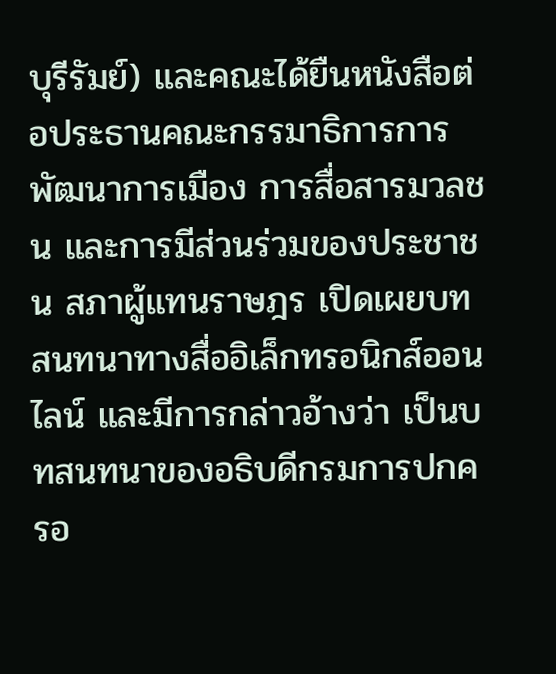บุรีรัมย์) และคณะได้ยืนหนังสือต่อประธานคณะกรรมาธิการการพัฒนาการเมือง การสื่อสารมวลชน และการมีส่วนร่วมของประชาชน สภาผู้แทนราษฎร เปิดเผยบทสนทนาทางสื่ออิเล็กทรอนิกส์ออนไลน์ และมีการกล่าวอ้างว่า เป็นบทสนทนาของอธิบดีกรมการปกครอ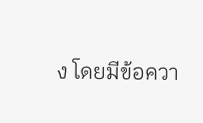ง โดยมีข้อควา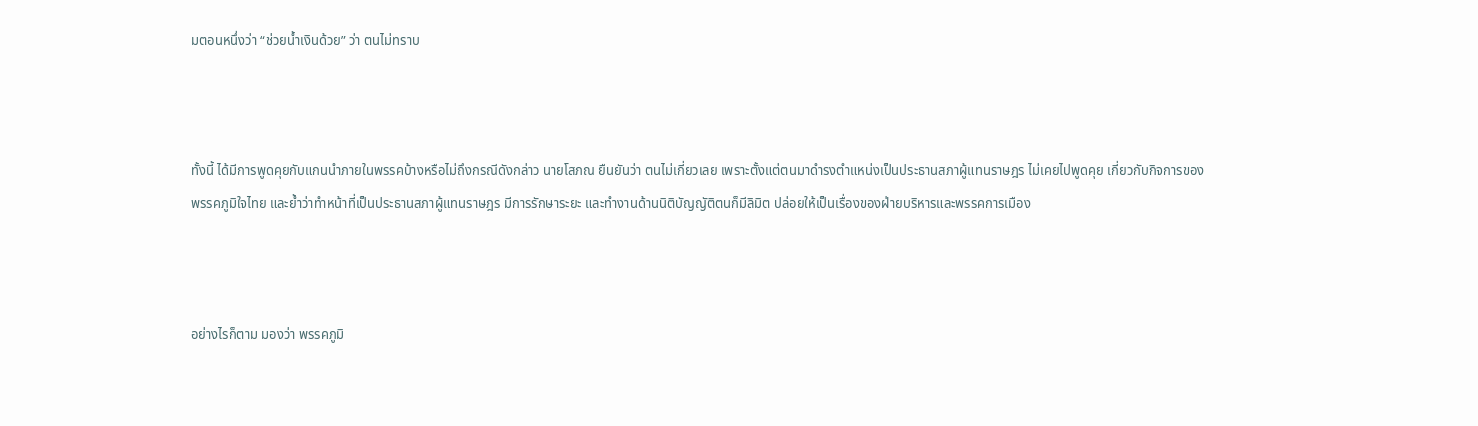มตอนหนึ่งว่า “ช่วยน้ำเงินด้วย” ว่า ตนไม่ทราบ



ทั้งนี้ ได้มีการพูดคุยกับแกนนำภายในพรรคบ้างหรือไม่ถึงกรณีดังกล่าว นายโสภณ ยืนยันว่า ตนไม่เกี่ยวเลย เพราะตั้งแต่ตนมาดำรงตำแหน่งเป็นประธานสภาผู้แทนราษฎร ไม่เคยไปพูดคุย เกี่ยวกับกิจการของพรรคภูมิใจไทย และย้ำว่าทำหน้าที่เป็นประธานสภาผู้แทนราษฎร มีการรักษาระยะ และทำงานด้านนิติบัญญัติตนก็มีลิมิต ปล่อยให้เป็นเรื่องของฝ่ายบริหารและพรรคการเมือง



อย่างไรก็ตาม มองว่า พรรคภูมิ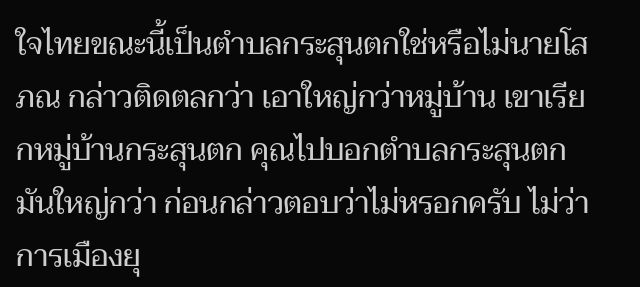ใจไทยขณะนี้เป็นตำบลกระสุนตกใช่หรือไม่นายโสภณ กล่าวติดตลกว่า เอาใหญ่กว่าหมู่บ้าน เขาเรียกหมู่บ้านกระสุนตก คุณไปบอกตำบลกระสุนตก มันใหญ่กว่า ก่อนกล่าวตอบว่าไม่หรอกครับ ไม่ว่าการเมืองยุ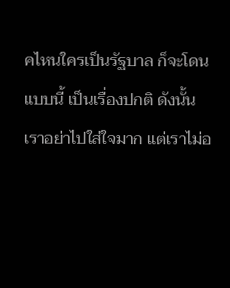คไหนใครเป็นรัฐบาล ก็จะโดนแบบนี้ เป็นเรื่องปกติ ดังนั้นเราอย่าไปใส่ใจมาก แต่เราไม่อ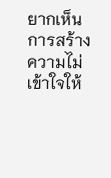ยากเห็นการสร้างความไม่เข้าใจให้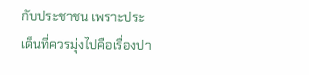กับประชาชน เพราะประเด็นที่ควรมุ่งไปคือเรื่องปา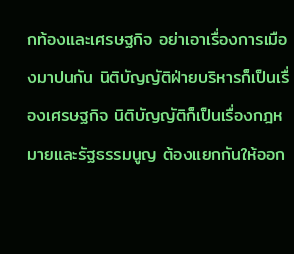กท้องและเศรษฐกิจ อย่าเอาเรื่องการเมืองมาปนกัน นิติบัญญัติฝ่ายบริหารก็เป็นเรื่องเศรษฐกิจ นิติบัญญัติก็เป็นเรื่องกฎหมายและรัฐธรรมนูญ ต้องแยกกันให้ออก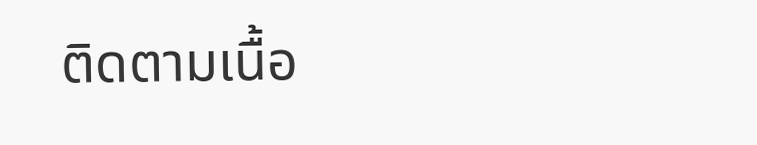ติดตามเนื้อ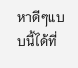หาดีๆแบบนี้ได้ที่